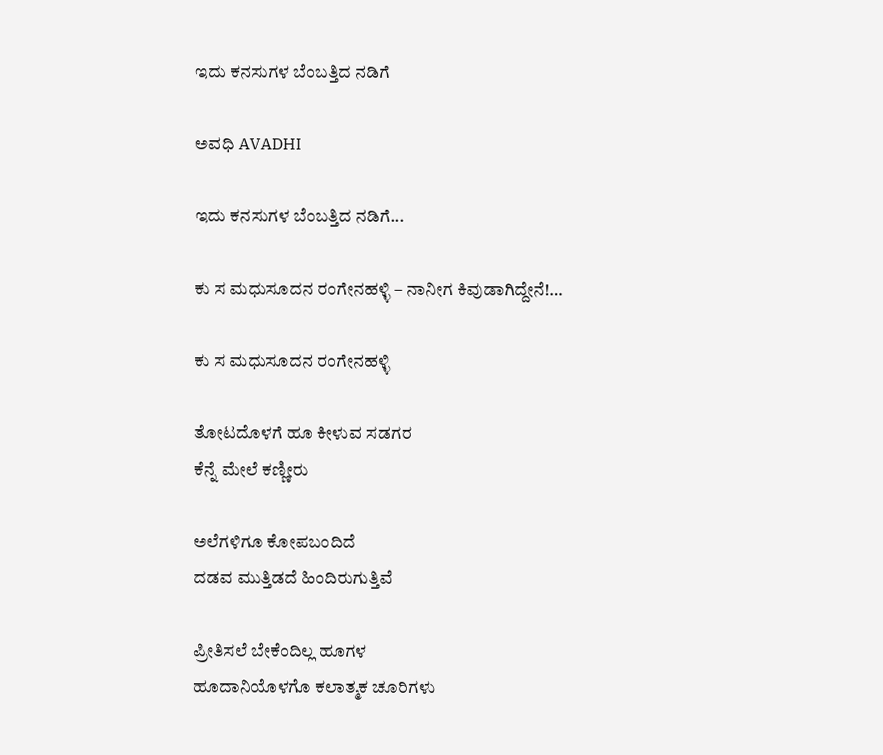ಇದು ಕನಸುಗಳ ಬೆಂಬತ್ತಿದ ನಡಿಗೆ‍

ಅವಧಿ AVADHI

ಇದು ಕನಸುಗಳ ಬೆಂಬತ್ತಿದ ನಡಿಗೆ...

ಕು ಸ ಮಧುಸೂದನ ರಂಗೇನಹಳ್ಳಿ – ನಾನೀಗ ಕಿವುಡಾಗಿದ್ದೇನೆ!…

ಕು ಸ ಮಧುಸೂದನ ರಂಗೇನಹಳ್ಳಿ

ತೋಟದೊಳಗೆ ಹೂ ಕೀಳುವ ಸಡಗರ
ಕೆನ್ನೆ ಮೇಲೆ ಕಣ್ಣೀರು

ಅಲೆಗಳಿಗೂ ಕೋಪಬಂದಿದೆ
ದಡವ ಮುತ್ತಿಡದೆ ಹಿಂದಿರುಗುತ್ತಿವೆ

ಪ್ರೀತಿಸಲೆ ಬೇಕೆಂದಿಲ್ಲ ಹೂಗಳ
ಹೂದಾನಿಯೊಳಗೊ ಕಲಾತ್ಮಕ ಚೂರಿಗಳು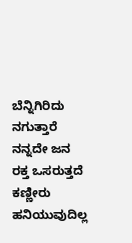ಬೆನ್ನಿಗಿರಿದು ನಗುತ್ತಾರೆ ನನ್ನದೇ ಜನ
ರಕ್ತ ಒಸರುತ್ತದೆ ಕಣ್ಣೀರು ಹನಿಯುವುದಿಲ್ಲ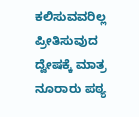ಕಲಿಸುವವರಿಲ್ಲ ಪ್ರೀತಿಸುವುದ
ದ್ವೇಷಕ್ಕೆ ಮಾತ್ರ ನೂರಾರು ಪಠ್ಯ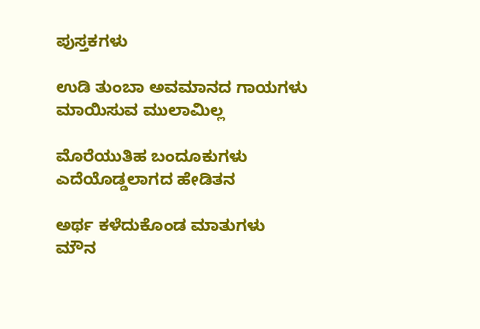ಪುಸ್ತಕಗಳು

ಉಡಿ ತುಂಬಾ ಅವಮಾನದ ಗಾಯಗಳು
ಮಾಯಿಸುವ ಮುಲಾಮಿಲ್ಲ

ಮೊರೆಯುತಿಹ ಬಂದೂಕುಗಳು
ಎದೆಯೊಡ್ಡಲಾಗದ ಹೇಡಿತನ

ಅರ್ಥ ಕಳೆದುಕೊಂಡ ಮಾತುಗಳು
ಮೌನ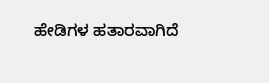ಹೇಡಿಗಳ ಹತಾರವಾಗಿದೆ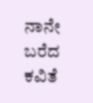ನಾನೇ ಬರೆದ ಕವಿತೆ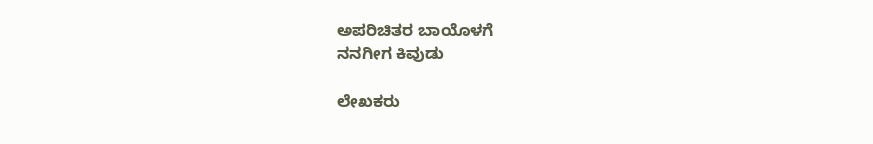ಅಪರಿಚಿತರ ಬಾಯೊಳಗೆ
ನನಗೀಗ ಕಿವುಡು

ಲೇಖಕರು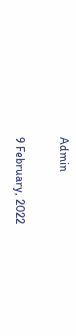Admin

9 February, 2022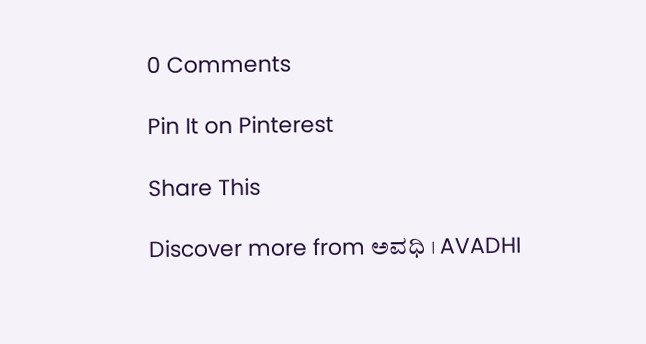0 Comments

Pin It on Pinterest

Share This

Discover more from ಅವಧಿ । AVADHI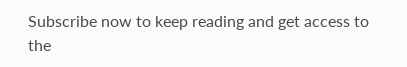Subscribe now to keep reading and get access to the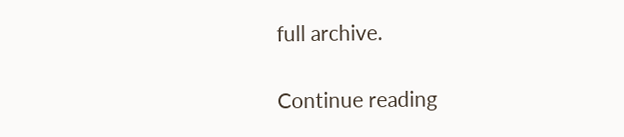full archive.

Continue reading